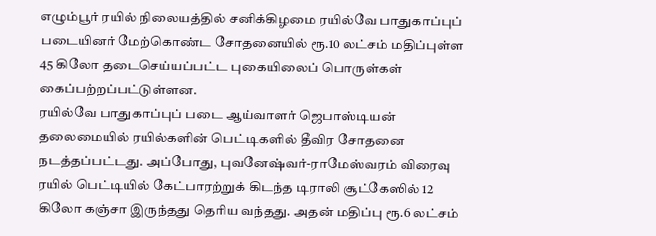எழும்பூர் ரயில் நிலையத்தில் சனிக்கிழமை ரயில்வே பாதுகாப்புப் படையினர் மேற்கொண்ட சோதனையில் ரூ.10 லட்சம் மதிப்புள்ள 45 கிலோ தடைசெய்யப்பட்ட புகையிலைப் பொருள்கள் கைப்பற்றப்பட்டுள்ளன.
ரயில்வே பாதுகாப்புப் படை ஆய்வாளர் ஜெபாஸ்டியன் தலைமையில் ரயில்களின் பெட்டிகளில் தீவிர சோதனை நடத்தப்பட்டது. அப்போது, புவனேஷ்வர்-ராமேஸ்வரம் விரைவு ரயில் பெட்டியில் கேட்பாரற்றுக் கிடந்த டிராலி சூட்கேஸில் 12 கிலோ கஞ்சா இருந்தது தெரிய வந்தது. அதன் மதிப்பு ரூ.6 லட்சம்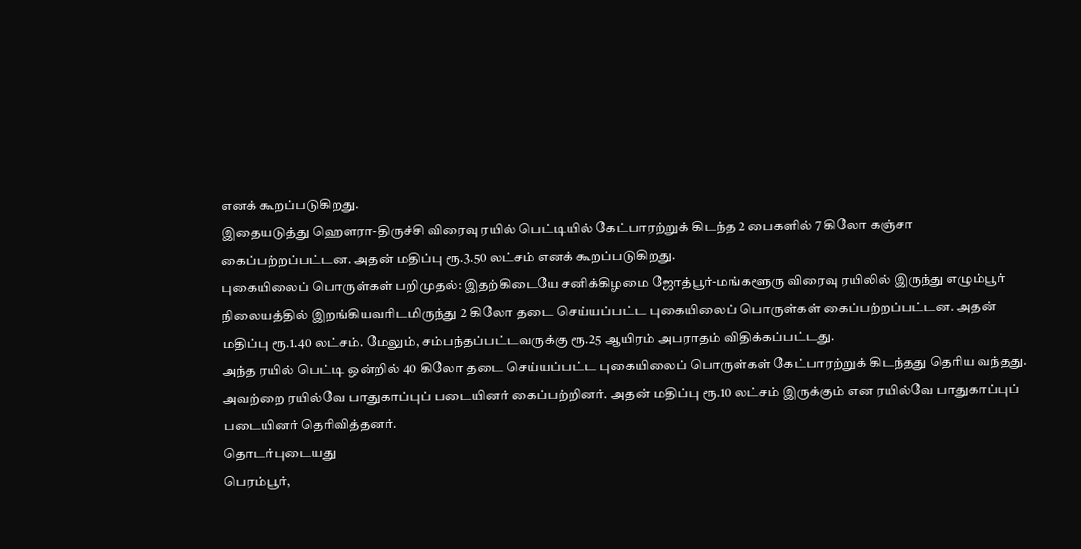எனக் கூறப்படுகிறது.
இதையடுத்து ஹௌரா-திருச்சி விரைவு ரயில் பெட்டியில் கேட்பாரற்றுக் கிடந்த 2 பைகளில் 7 கிலோ கஞ்சா கைப்பற்றப்பட்டன. அதன் மதிப்பு ரூ.3.50 லட்சம் எனக் கூறப்படுகிறது.
புகையிலைப் பொருள்கள் பறிமுதல்: இதற்கிடையே சனிக்கிழமை ஜோத்பூர்-மங்களூரு விரைவு ரயிலில் இருந்து எழும்பூர் நிலையத்தில் இறங்கியவரிடமிருந்து 2 கிலோ தடை செய்யப்பட்ட புகையிலைப் பொருள்கள் கைப்பற்றப்பட்டன. அதன் மதிப்பு ரூ.1.40 லட்சம். மேலும், சம்பந்தப்பட்டவருக்கு ரூ.25 ஆயிரம் அபராதம் விதிக்கப்பட்டது.
அந்த ரயில் பெட்டி ஒன்றில் 40 கிலோ தடை செய்யப்பட்ட புகையிலைப் பொருள்கள் கேட்பாரற்றுக் கிடந்தது தெரிய வந்தது. அவற்றை ரயில்வே பாதுகாப்புப் படையினர் கைப்பற்றினர். அதன் மதிப்பு ரூ.10 லட்சம் இருக்கும் என ரயில்வே பாதுகாப்புப் படையினர் தெரிவித்தனர்.
தொடர்புடையது
பெரம்பூர்,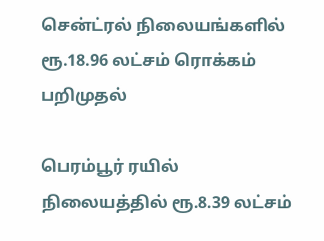சென்ட்ரல் நிலையங்களில் ரூ.18.96 லட்சம் ரொக்கம் பறிமுதல்

பெரம்பூர் ரயில் நிலையத்தில் ரூ.8.39 லட்சம்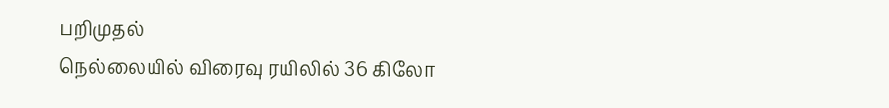பறிமுதல்
நெல்லையில் விரைவு ரயிலில் 36 கிலோ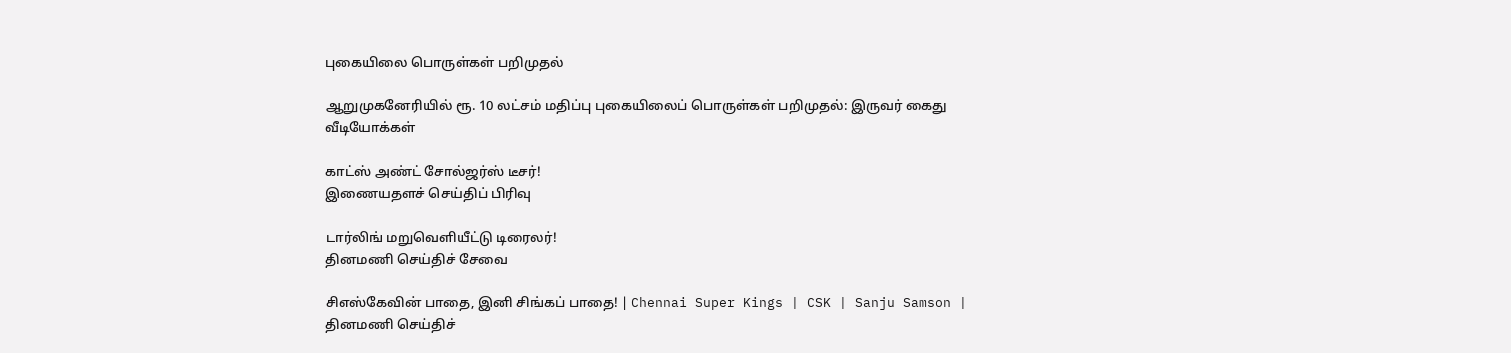புகையிலை பொருள்கள் பறிமுதல்

ஆறுமுகனேரியில் ரூ. 10 லட்சம் மதிப்பு புகையிலைப் பொருள்கள் பறிமுதல்: இருவர் கைது
வீடியோக்கள்

காட்ஸ் அண்ட் சோல்ஜர்ஸ் டீசர்!
இணையதளச் செய்திப் பிரிவு

டார்லிங் மறுவெளியீட்டு டிரைலர்!
தினமணி செய்திச் சேவை

சிஎஸ்கேவின் பாதை, இனி சிங்கப் பாதை! | Chennai Super Kings | CSK | Sanju Samson |
தினமணி செய்திச்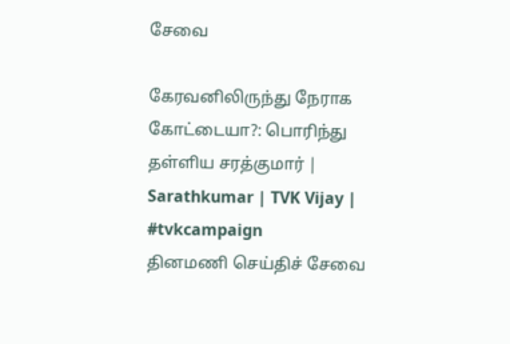சேவை

கேரவனிலிருந்து நேராக கோட்டையா?: பொரிந்து தள்ளிய சரத்குமார் | Sarathkumar | TVK Vijay | #tvkcampaign
தினமணி செய்திச் சேவை